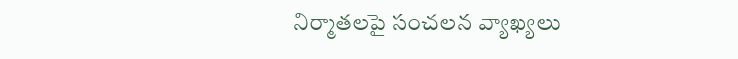నిర్మాతలపై సంచలన వ్యాఖ్యలు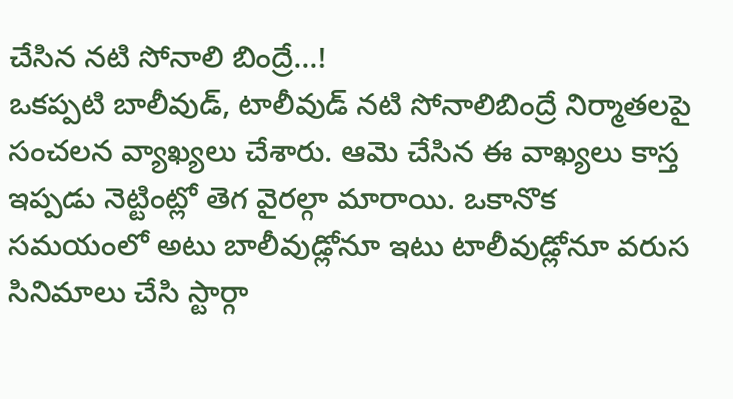చేసిన నటి సోనాలి బింద్రే...!
ఒకప్పటి బాలీవుడ్, టాలీవుడ్ నటి సోనాలిబింద్రే నిర్మాతలపై సంచలన వ్యాఖ్యలు చేశారు. ఆమె చేసిన ఈ వాఖ్యలు కాస్త ఇప్పడు నెట్టింట్లో తెగ వైరల్గా మారాయి. ఒకానొక సమయంలో అటు బాలీవుడ్లోనూ ఇటు టాలీవుడ్లోనూ వరుస సినిమాలు చేసి స్టార్గా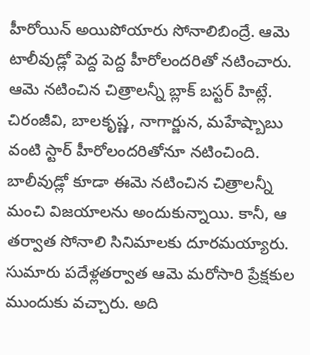హీరోయిన్ అయిపోయారు సోనాలిబింద్రే. ఆమె టాలీవుడ్లో పెద్ద పెద్ద హీరోలందరితో నటించారు.
ఆమె నటించిన చిత్రాలన్నీ బ్లాక్ బస్టర్ హిట్లే. చిరంజీవి, బాలకృష్ణ, నాగార్జున, మహేష్బాబు వంటి స్టార్ హీరోలందరితోనూ నటించింది. బాలీవుడ్లో కూడా ఈమె నటించిన చిత్రాలన్నీ మంచి విజయాలను అందుకున్నాయి. కానీ, ఆ తర్వాత సోనాలి సినిమాలకు దూరమయ్యారు. సుమారు పదేళ్లతర్వాత ఆమె మరోసారి ప్రేక్షకుల ముందుకు వచ్చారు. అది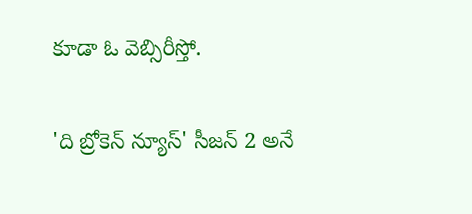కూడా ఓ వెబ్సిరీస్తో.

'ది బ్రోకెన్ న్యూస్' సీజన్ 2 అనే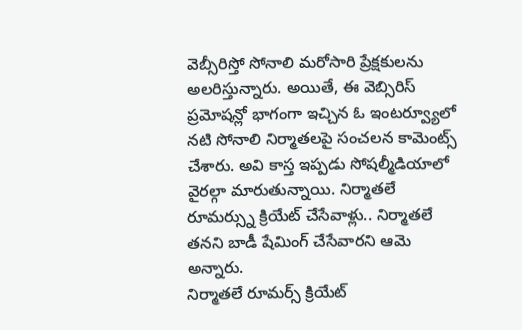వెబ్సీరిస్తో సోనాలి మరోసారి ప్రేక్షకులను అలరిస్తున్నారు. అయితే, ఈ వెబ్సిరిస్ ప్రమోషన్లో భాగంగా ఇచ్చిన ఓ ఇంటర్వ్యూలో నటి సోనాలి నిర్మాతలపై సంచలన కామెంట్స్ చేశారు. అవి కాస్త ఇప్పడు సోషల్మీడియాలో వైరల్గా మారుతున్నాయి. నిర్మాతలే రూమర్స్ను క్రియేట్ చేసేవాళ్లు.. నిర్మాతలే తనని బాడీ షేమింగ్ చేసేవారని ఆమె అన్నారు.
నిర్మాతలే రూమర్స్ క్రియేట్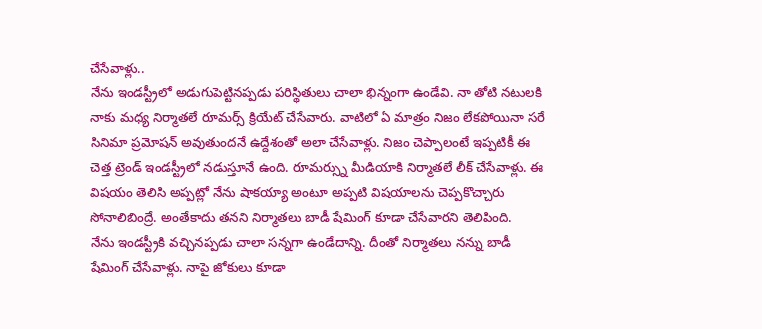చేసేవాళ్లు..
నేను ఇండస్ట్రీలో అడుగుపెట్టినప్పడు పరిస్థితులు చాలా భిన్నంగా ఉండేవి. నా తోటి నటులకి నాకు మధ్య నిర్మాతలే రూమర్స్ క్రియేట్ చేసేవారు. వాటిలో ఏ మాత్రం నిజం లేకపోయినా సరే సినిమా ప్రమోషన్ అవుతుందనే ఉద్దేశంతో అలా చేసేవాళ్లు. నిజం చెప్పాలంటే ఇప్పటికీ ఈ చెత్త ట్రెండ్ ఇండస్ట్రీలో నడుస్తూనే ఉంది. రూమర్స్ను మీడియాకి నిర్మాతలే లీక్ చేసేవాళ్లు. ఈ విషయం తెలిసి అప్పట్లో నేను షాకయ్యా అంటూ అప్పటి విషయాలను చెప్పకొచ్చారు సోనాలిబింద్రే. అంతేకాదు తనని నిర్మాతలు బాడీ షేమింగ్ కూడా చేసేవారని తెలిపింది.
నేను ఇండస్ట్రీకి వచ్చినప్పడు చాలా సన్నగా ఉండేదాన్ని. దీంతో నిర్మాతలు నన్ను బాడీ షేమింగ్ చేసేవాళ్లు. నాపై జోకులు కూడా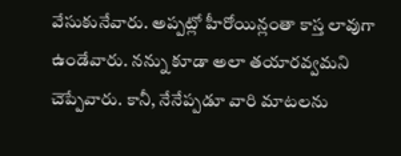వేసుకునేవారు. అప్పట్లో హీరోయిన్లంతా కాస్త లావుగా ఉండేవారు. నన్ను కూడా అలా తయారవ్వమని చెప్పేవారు. కానీ, నేనేప్పడూ వారి మాటలను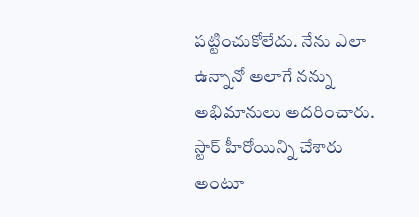పట్టించుకోలేదు. నేను ఎలా ఉన్నానో అలాగే నన్ను అభిమానులు అదరించారు. స్టార్ హీరోయిన్ని చేశారు అంటూ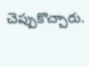చెప్పుకొచ్చారు.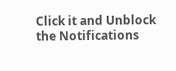Click it and Unblock the Notifications